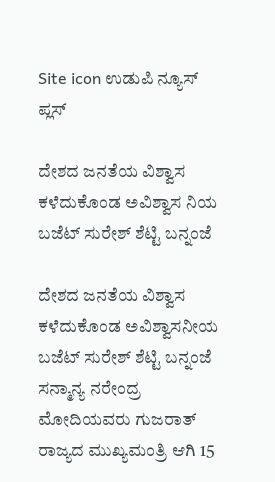Site icon ಉಡುಪಿ ನ್ಯೂಸ್ ಪ್ಲಸ್

ದೇಶದ ಜನತೆಯ ವಿಶ್ವಾಸ ಕಳೆದುಕೊಂಡ ಅವಿಶ್ವಾಸ ನಿಯ ಬಜೆಟ್ ಸುರೇಶ್ ಶೆಟ್ಟಿ ಬನ್ನಂಜೆ

ದೇಶದ ಜನತೆಯ ವಿಶ್ವಾಸ ಕಳೆದುಕೊಂಡ ಅವಿಶ್ವಾಸನೀಯ ಬಜೆಟ್ ಸುರೇಶ್ ಶೆಟ್ಟಿ ಬನ್ನಂಜೆ ಸನ್ಮಾನ್ಯ ನರೇಂದ್ರ ಮೋದಿಯವರು ಗುಜರಾತ್ ರಾಜ್ಯದ ಮುಖ್ಯಮಂತ್ರಿ ಆಗಿ 15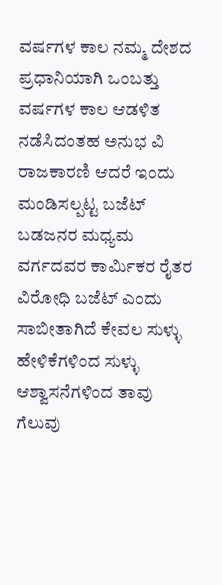ವರ್ಷಗಳ ಕಾಲ ನಮ್ಮ ದೇಶದ ಪ್ರಧಾನಿಯಾಗಿ ಒಂಬತ್ತು ವರ್ಷಗಳ ಕಾಲ ಆಡಳಿತ ನಡೆಸಿದಂತಹ ಅನುಭ ವಿ ರಾಜಕಾರಣಿ ಆದರೆ ಇಂದು ಮಂಡಿಸಲ್ಪಟ್ಟ ಬಜೆಟ್ ಬಡಜನರ ಮಧ್ಯಮ ವರ್ಗದವರ ಕಾರ್ಮಿಕರ ರೈತರ ವಿರೋಧಿ ಬಜೆಟ್ ಎಂದು ಸಾಬೀತಾಗಿದೆ ಕೇವಲ ಸುಳ್ಳು ಹೇಳಿಕೆಗಳಿಂದ ಸುಳ್ಳು ಆಶ್ವಾಸನೆಗಳಿಂದ ತಾವು ಗೆಲುವು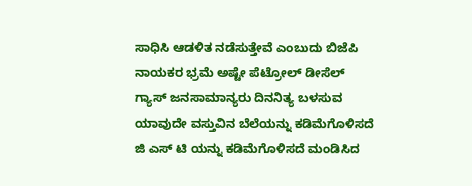ಸಾಧಿಸಿ ಆಡಳಿತ ನಡೆಸುತ್ತೇವೆ ಎಂಬುದು ಬಿಜೆಪಿ ನಾಯಕರ ಭ್ರಮೆ ಅಷ್ಟೇ ಪೆಟ್ರೋಲ್ ಡೀಸೆಲ್ ಗ್ಯಾಸ್ ಜನಸಾಮಾನ್ಯರು ದಿನನಿತ್ಯ ಬಳಸುವ ಯಾವುದೇ ವಸ್ತುವಿನ ಬೆಲೆಯನ್ನು ಕಡಿಮೆಗೊಳಿಸದೆ ಜಿ ಎಸ್ ಟಿ ಯನ್ನು ಕಡಿಮೆಗೊಳಿಸದೆ ಮಂಡಿಸಿದ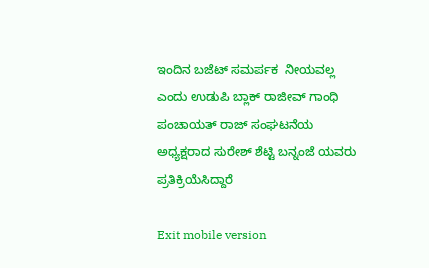ಇಂದಿನ ಬಜೆಟ್ ಸಮರ್ಪಕ  ನೀಯವಲ್ಲ ಎಂದು ಉಡುಪಿ ಬ್ಲಾಕ್ ರಾಜೀವ್ ಗಾಂಧಿ ಪಂಚಾಯತ್ ರಾಜ್ ಸಂಘಟನೆಯ ಅಧ್ಯಕ್ಷರಾದ ಸುರೇಶ್ ಶೆಟ್ಟಿ ಬನ್ನಂಜೆ ಯವರು ಪ್ರತಿಕ್ರಿಯೆಸಿದ್ದಾರೆ

Exit mobile version